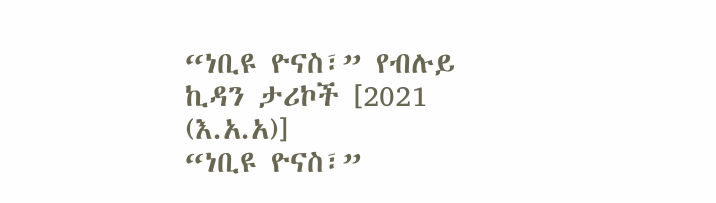“ነቢዩ ዮናስ፣” የብሉይ ኪዳን ታሪኮች [2021 (እ.አ.አ)]
“ነቢዩ ዮናስ፣”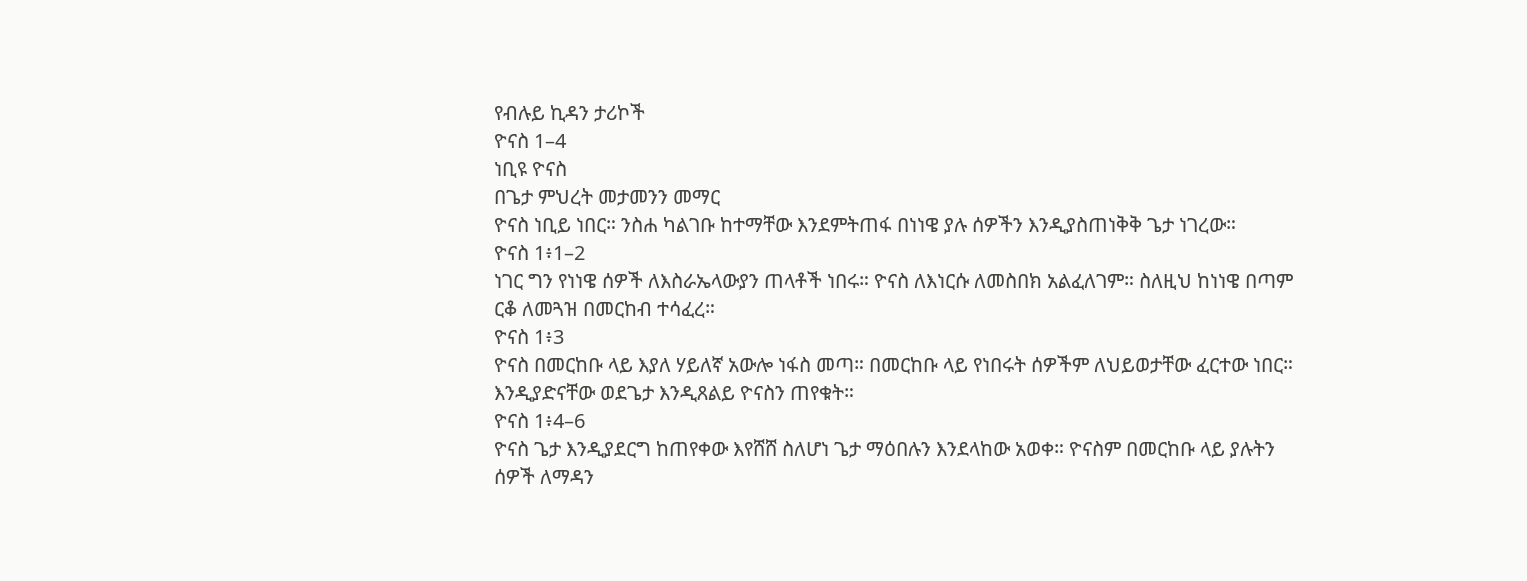የብሉይ ኪዳን ታሪኮች
ዮናስ 1–4
ነቢዩ ዮናስ
በጌታ ምህረት መታመንን መማር
ዮናስ ነቢይ ነበር። ንስሐ ካልገቡ ከተማቸው እንደምትጠፋ በነነዌ ያሉ ሰዎችን እንዲያስጠነቅቅ ጌታ ነገረው።
ዮናስ 1፥1–2
ነገር ግን የነነዌ ሰዎች ለእስራኤላውያን ጠላቶች ነበሩ። ዮናስ ለእነርሱ ለመስበክ አልፈለገም። ስለዚህ ከነነዌ በጣም ርቆ ለመጓዝ በመርከብ ተሳፈረ።
ዮናስ 1፥3
ዮናስ በመርከቡ ላይ እያለ ሃይለኛ አውሎ ነፋስ መጣ። በመርከቡ ላይ የነበሩት ሰዎችም ለህይወታቸው ፈርተው ነበር። እንዲያድናቸው ወደጌታ እንዲጸልይ ዮናስን ጠየቁት።
ዮናስ 1፥4–6
ዮናስ ጌታ እንዲያደርግ ከጠየቀው እየሸሸ ስለሆነ ጌታ ማዕበሉን እንደላከው አወቀ። ዮናስም በመርከቡ ላይ ያሉትን ሰዎች ለማዳን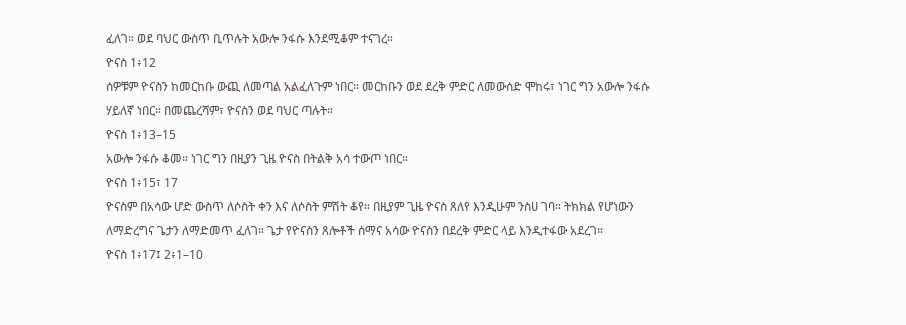ፈለገ። ወደ ባህር ውስጥ ቢጥሉት አውሎ ንፋሱ እንደሚቆም ተናገረ።
ዮናስ 1፥12
ሰዎቹም ዮናስን ከመርከቡ ውጪ ለመጣል አልፈለጉም ነበር። መርከቡን ወደ ደረቅ ምድር ለመውሰድ ሞከሩ፣ ነገር ግን አውሎ ንፋሱ ሃይለኛ ነበር። በመጨረሻም፣ ዮናስን ወደ ባህር ጣሉት።
ዮናስ 1፥13–15
አውሎ ንፋሱ ቆመ። ነገር ግን በዚያን ጊዜ ዮናስ በትልቅ አሳ ተውጦ ነበር።
ዮናስ 1፥15፣ 17
ዮናስም በአሳው ሆድ ውስጥ ለሶስት ቀን እና ለሶስት ምሽት ቆየ። በዚያም ጊዜ ዮናስ ጸለየ እንዲሁም ንስሀ ገባ። ትክክል የሆነውን ለማድረግና ጌታን ለማድመጥ ፈለገ። ጌታ የዮናስን ጸሎቶች ሰማና አሳው ዮናስን በደረቅ ምድር ላይ እንዲተፋው አደረገ።
ዮናስ 1፥17፤ 2፥1–10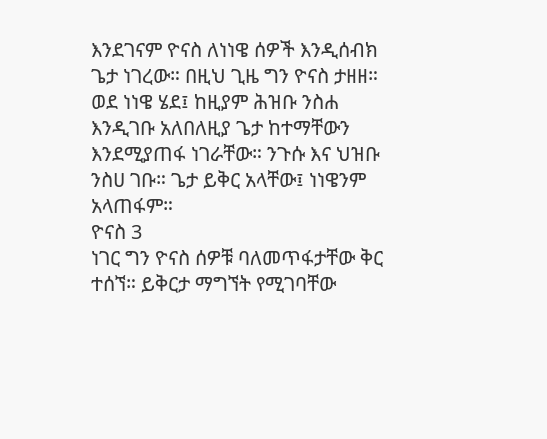እንደገናም ዮናስ ለነነዌ ሰዎች እንዲሰብክ ጌታ ነገረው። በዚህ ጊዜ ግን ዮናስ ታዘዘ። ወደ ነነዌ ሄደ፤ ከዚያም ሕዝቡ ንስሐ እንዲገቡ አለበለዚያ ጌታ ከተማቸውን እንደሚያጠፋ ነገራቸው። ንጉሱ እና ህዝቡ ንስሀ ገቡ። ጌታ ይቅር አላቸው፤ ነነዌንም አላጠፋም።
ዮናስ 3
ነገር ግን ዮናስ ሰዎቹ ባለመጥፋታቸው ቅር ተሰኘ። ይቅርታ ማግኘት የሚገባቸው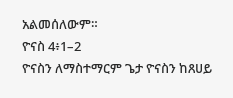አልመሰለውም።
ዮናስ 4፥1–2
ዮናስን ለማስተማርም ጌታ ዮናስን ከጸሀይ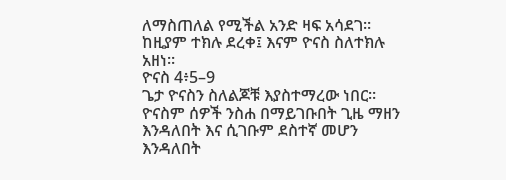ለማስጠለል የሚችል አንድ ዛፍ አሳደገ። ከዚያም ተክሉ ደረቀ፤ እናም ዮናስ ስለተክሉ አዘነ።
ዮናስ 4፥5–9
ጌታ ዮናስን ስለልጆቹ እያስተማረው ነበር። ዮናስም ሰዎች ንስሐ በማይገቡበት ጊዜ ማዘን እንዳለበት እና ሲገቡም ደስተኛ መሆን እንዳለበት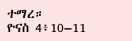ተማረ።
ዮናስ 4፥10–11